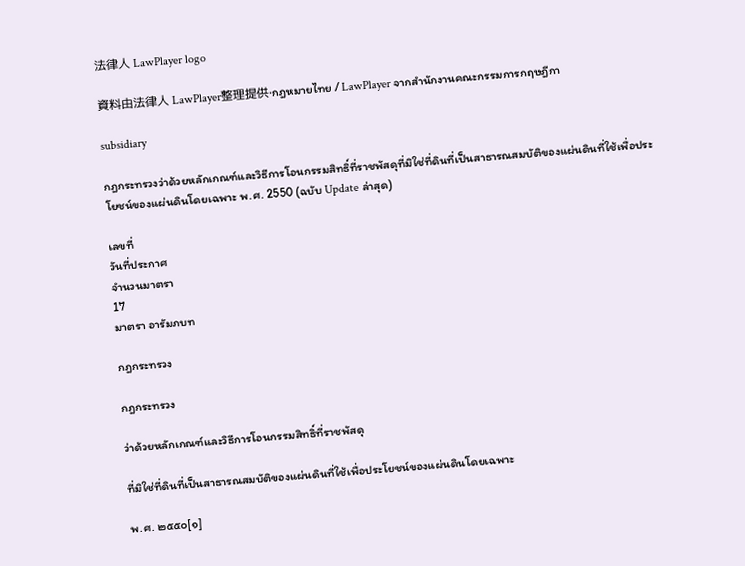法律人 LawPlayer logo

資料由法律人 LawPlayer整理提供·กฎหมายไทย / LawPlayer จากสำนักงานคณะกรรมการกฤษฎีกา

subsidiary

กฎกระทรวงว่าด้วยหลักเกณฑ์และวิธีการโอนกรรมสิทธิ์ที่ราชพัสดุที่มิใช่ที่ดินที่เป็นสาธารณสมบัติของแผ่นดินที่ใช้เพื่อประโยชน์ของแผ่นดินโดยเฉพาะ พ.ศ. 2550 (ฉบับ Update ล่าสุด)

เลขที่
วันที่ประกาศ
จำนวนมาตรา
17
มาตรา อารัมภบท

กฎกระทรวง

กฎกระทรวง

ว่าด้วยหลักเกณฑ์และวิธีการโอนกรรมสิทธิ์ที่ราชพัสดุ

ที่มิใช่ที่ดินที่เป็นสาธารณสมบัติของแผ่นดินที่ใช้เพื่อประโยชน์ของแผ่นดินโดยเฉพาะ

พ.ศ. ๒๕๕๐[๑]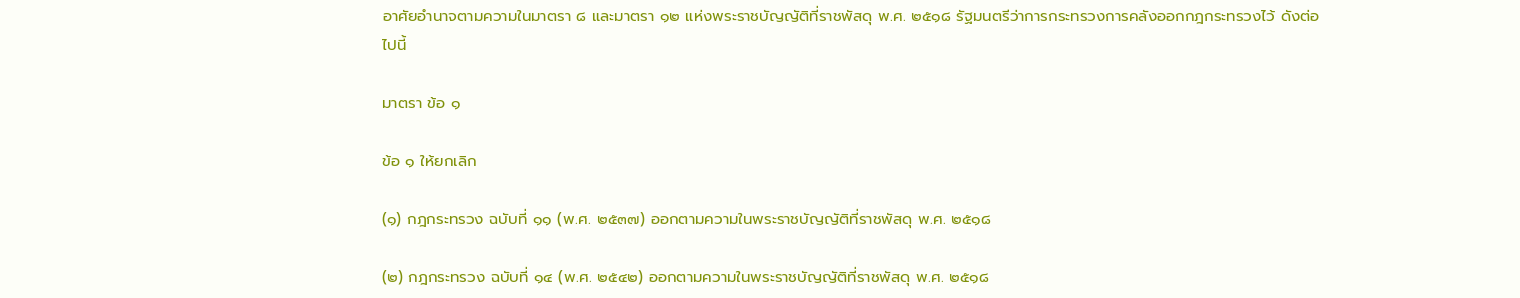อาศัยอำนาจตามความในมาตรา ๘ และมาตรา ๑๒ แห่งพระราชบัญญัติที่ราชพัสดุ พ.ศ. ๒๕๑๘ รัฐมนตรีว่าการกระทรวงการคลังออกกฎกระทรวงไว้ ดังต่อไปนี้

มาตรา ข้อ ๑

ข้อ ๑ ให้ยกเลิก

(๑) กฎกระทรวง ฉบับที่ ๑๑ (พ.ศ. ๒๕๓๗) ออกตามความในพระราชบัญญัติที่ราชพัสดุ พ.ศ. ๒๕๑๘

(๒) กฎกระทรวง ฉบับที่ ๑๔ (พ.ศ. ๒๕๔๒) ออกตามความในพระราชบัญญัติที่ราชพัสดุ พ.ศ. ๒๕๑๘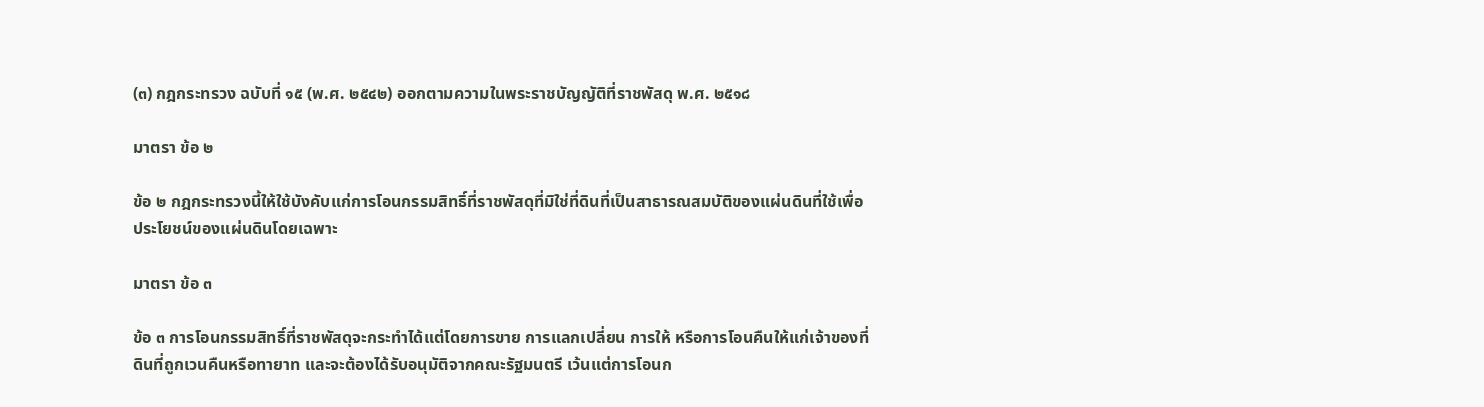(๓) กฎกระทรวง ฉบับที่ ๑๕ (พ.ศ. ๒๕๔๒) ออกตามความในพระราชบัญญัติที่ราชพัสดุ พ.ศ. ๒๕๑๘

มาตรา ข้อ ๒

ข้อ ๒ กฎกระทรวงนี้ให้ใช้บังคับแก่การโอนกรรมสิทธิ์ที่ราชพัสดุที่มิใช่ที่ดินที่เป็นสาธารณสมบัติของแผ่นดินที่ใช้เพื่อประโยชน์ของแผ่นดินโดยเฉพาะ

มาตรา ข้อ ๓

ข้อ ๓ การโอนกรรมสิทธิ์ที่ราชพัสดุจะกระทำได้แต่โดยการขาย การแลกเปลี่ยน การให้ หรือการโอนคืนให้แก่เจ้าของที่ดินที่ถูกเวนคืนหรือทายาท และจะต้องได้รับอนุมัติจากคณะรัฐมนตรี เว้นแต่การโอนก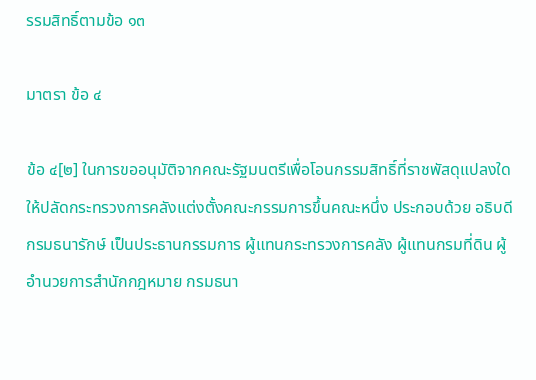รรมสิทธิ์ตามข้อ ๑๓

มาตรา ข้อ ๔

ข้อ ๔[๒] ในการขออนุมัติจากคณะรัฐมนตรีเพื่อโอนกรรมสิทธิ์ที่ราชพัสดุแปลงใด ให้ปลัดกระทรวงการคลังแต่งตั้งคณะกรรมการขึ้นคณะหนึ่ง ประกอบด้วย อธิบดีกรมธนารักษ์ เป็นประธานกรรมการ ผู้แทนกระทรวงการคลัง ผู้แทนกรมที่ดิน ผู้อำนวยการสำนักกฎหมาย กรมธนา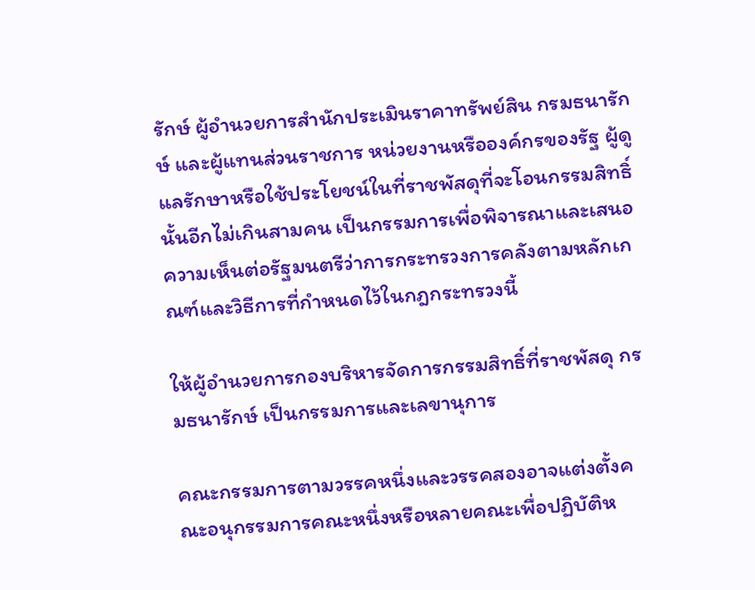รักษ์ ผู้อำนวยการสำนักประเมินราคาทรัพย์สิน กรมธนารักษ์ และผู้แทนส่วนราชการ หน่วยงานหรือองค์กรของรัฐ ผู้ดูแลรักษาหรือใช้ประโยชน์ในที่ราชพัสดุที่จะโอนกรรมสิทธิ์นั้นอีกไม่เกินสามคน เป็นกรรมการเพื่อพิจารณาและเสนอความเห็นต่อรัฐมนตรีว่าการกระทรวงการคลังตามหลักเกณฑ์และวิธีการที่กำหนดไว้ในกฎกระทรวงนี้

ให้ผู้อำนวยการกองบริหารจัดการกรรมสิทธิ์ที่ราชพัสดุ กรมธนารักษ์ เป็นกรรมการและเลขานุการ

คณะกรรมการตามวรรคหนึ่งและวรรคสองอาจแต่งตั้งคณะอนุกรรมการคณะหนึ่งหรือหลายคณะเพื่อปฏิบัติห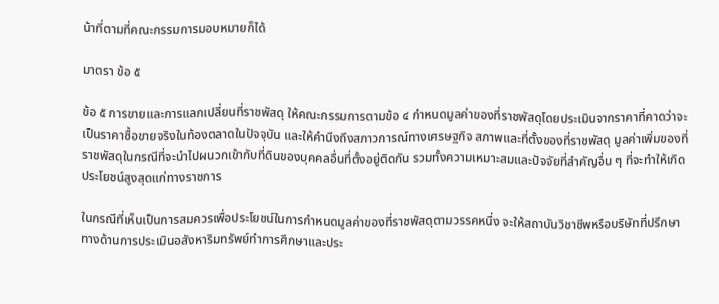น้าที่ตามที่คณะกรรมการมอบหมายก็ได้

มาตรา ข้อ ๕

ข้อ ๕ การขายและการแลกเปลี่ยนที่ราชพัสดุ ให้คณะกรรมการตามข้อ ๔ กำหนดมูลค่าของที่ราชพัสดุโดยประเมินจากราคาที่คาดว่าจะเป็นราคาซื้อขายจริงในท้องตลาดในปัจจุบัน และให้คำนึงถึงสภาวการณ์ทางเศรษฐกิจ สภาพและที่ตั้งของที่ราชพัสดุ มูลค่าเพิ่มของที่ราชพัสดุในกรณีที่จะนำไปผนวกเข้ากับที่ดินของบุคคลอื่นที่ตั้งอยู่ติดกัน รวมทั้งความเหมาะสมและปัจจัยที่สำคัญอื่น ๆ ที่จะทำให้เกิดประโยชน์สูงสุดแก่ทางราชการ

ในกรณีที่เห็นเป็นการสมควรเพื่อประโยชน์ในการกำหนดมูลค่าของที่ราชพัสดุตามวรรคหนึ่ง จะให้สถาบันวิชาชีพหรือบริษัทที่ปรึกษาทางด้านการประเมินอสังหาริมทรัพย์ทำการศึกษาและประ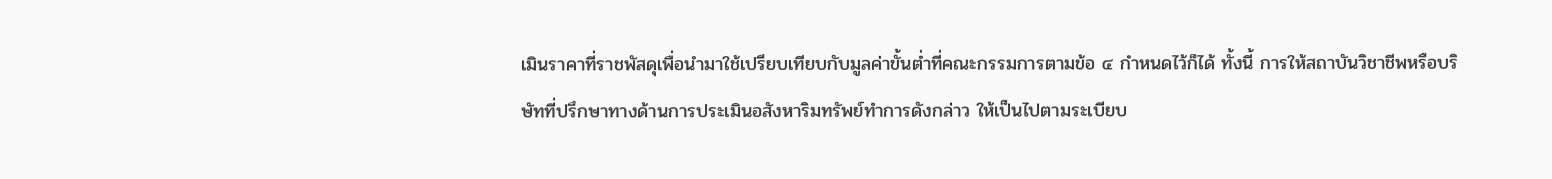เมินราคาที่ราชพัสดุเพื่อนำมาใช้เปรียบเทียบกับมูลค่าขั้นต่ำที่คณะกรรมการตามข้อ ๔ กำหนดไว้ก็ได้ ทั้งนี้ การให้สถาบันวิชาชีพหรือบริษัทที่ปรึกษาทางด้านการประเมินอสังหาริมทรัพย์ทำการดังกล่าว ให้เป็นไปตามระเบียบ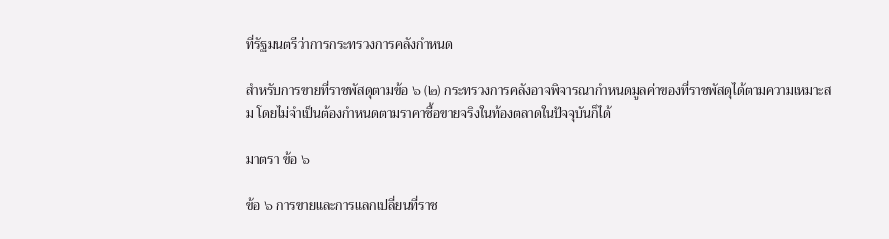ที่รัฐมนตรีว่าการกระทรวงการคลังกำหนด

สำหรับการขายที่ราชพัสดุตามข้อ ๖ (๒) กระทรวงการคลังอาจพิจารณากำหนดมูลค่าของที่ราชพัสดุได้ตามความเหมาะสม โดยไม่จำเป็นต้องกำหนดตามราคาซื้อขายจริงในท้องตลาดในปัจจุบันก็ได้

มาตรา ข้อ ๖

ข้อ ๖ การขายและการแลกเปลี่ยนที่ราช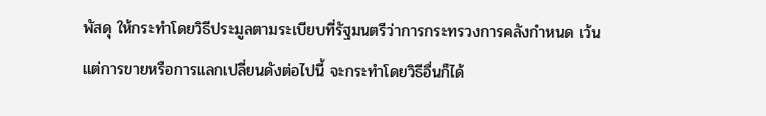พัสดุ ให้กระทำโดยวิธีประมูลตามระเบียบที่รัฐมนตรีว่าการกระทรวงการคลังกำหนด เว้นแต่การขายหรือการแลกเปลี่ยนดังต่อไปนี้ จะกระทำโดยวิธีอื่นก็ได้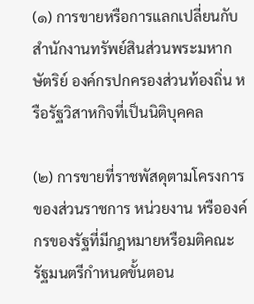(๑) การขายหรือการแลกเปลี่ยนกับสำนักงานทรัพย์สินส่วนพระมหากษัตริย์ องค์กรปกครองส่วนท้องถิ่น หรือรัฐวิสาหกิจที่เป็นนิติบุคคล

(๒) การขายที่ราชพัสดุตามโครงการของส่วนราชการ หน่วยงาน หรือองค์กรของรัฐที่มีกฎหมายหรือมติคณะรัฐมนตรีกำหนดขั้นตอน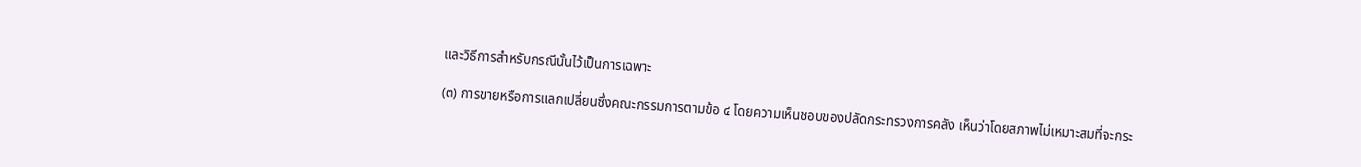และวิธีการสำหรับกรณีนั้นไว้เป็นการเฉพาะ

(๓) การขายหรือการแลกเปลี่ยนซึ่งคณะกรรมการตามข้อ ๔ โดยความเห็นชอบของปลัดกระทรวงการคลัง เห็นว่าโดยสภาพไม่เหมาะสมที่จะกระ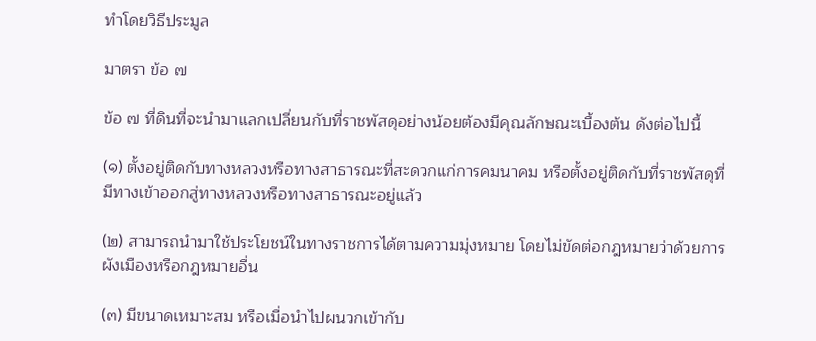ทำโดยวิธีประมูล

มาตรา ข้อ ๗

ข้อ ๗ ที่ดินที่จะนำมาแลกเปลี่ยนกับที่ราชพัสดุอย่างน้อยต้องมีคุณลักษณะเบื้องต้น ดังต่อไปนี้

(๑) ตั้งอยู่ติดกับทางหลวงหรือทางสาธารณะที่สะดวกแก่การคมนาคม หรือตั้งอยู่ติดกับที่ราชพัสดุที่มีทางเข้าออกสู่ทางหลวงหรือทางสาธารณะอยู่แล้ว

(๒) สามารถนำมาใช้ประโยชน์ในทางราชการได้ตามความมุ่งหมาย โดยไม่ขัดต่อกฎหมายว่าด้วยการผังเมืองหรือกฎหมายอื่น

(๓) มีขนาดเหมาะสม หรือเมื่อนำไปผนวกเข้ากับ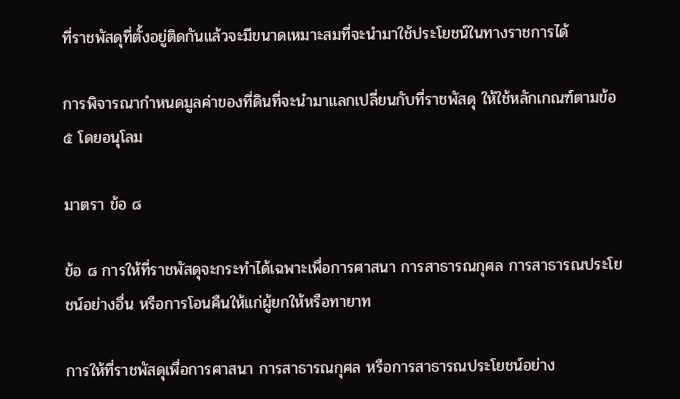ที่ราชพัสดุที่ตั้งอยู่ติดกันแล้วจะมีขนาดเหมาะสมที่จะนำมาใช้ประโยชน์ในทางราชการได้

การพิจารณากำหนดมูลค่าของที่ดินที่จะนำมาแลกเปลี่ยนกับที่ราชพัสดุ ให้ใช้หลักเกณฑ์ตามข้อ ๕ โดยอนุโลม

มาตรา ข้อ ๘

ข้อ ๘ การให้ที่ราชพัสดุจะกระทำได้เฉพาะเพื่อการศาสนา การสาธารณกุศล การสาธารณประโยชน์อย่างอื่น หรือการโอนคืนให้แก่ผู้ยกให้หรือทายาท

การให้ที่ราชพัสดุเพื่อการศาสนา การสาธารณกุศล หรือการสาธารณประโยชน์อย่าง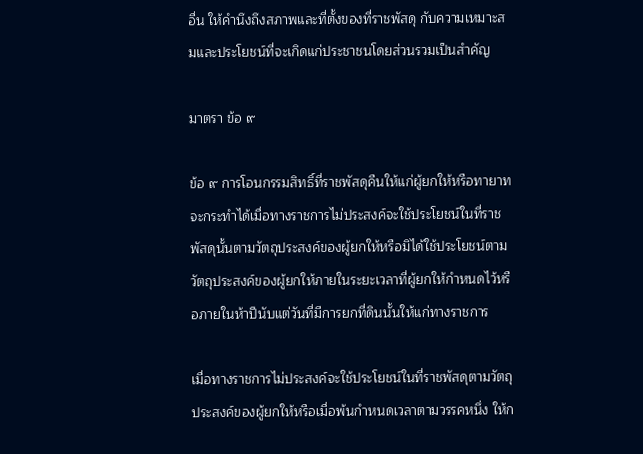อื่น ให้คำนึงถึงสภาพและที่ตั้งของที่ราชพัสดุ กับความเหมาะสมและประโยชน์ที่จะเกิดแก่ประชาชนโดยส่วนรวมเป็นสำคัญ

มาตรา ข้อ ๙

ข้อ ๙ การโอนกรรมสิทธิ์ที่ราชพัสดุคืนให้แก่ผู้ยกให้หรือทายาท จะกระทำได้เมื่อทางราชการไม่ประสงค์จะใช้ประโยชน์ในที่ราชพัสดุนั้นตามวัตถุประสงค์ของผู้ยกให้หรือมิได้ใช้ประโยชน์ตามวัตถุประสงค์ของผู้ยกให้ภายในระยะเวลาที่ผู้ยกให้กำหนดไว้หรือภายในห้าปีนับแต่วันที่มีการยกที่ดินนั้นให้แก่ทางราชการ

เมื่อทางราชการไม่ประสงค์จะใช้ประโยชน์ในที่ราชพัสดุตามวัตถุประสงค์ของผู้ยกให้หรือเมื่อพ้นกำหนดเวลาตามวรรคหนึ่ง ให้ก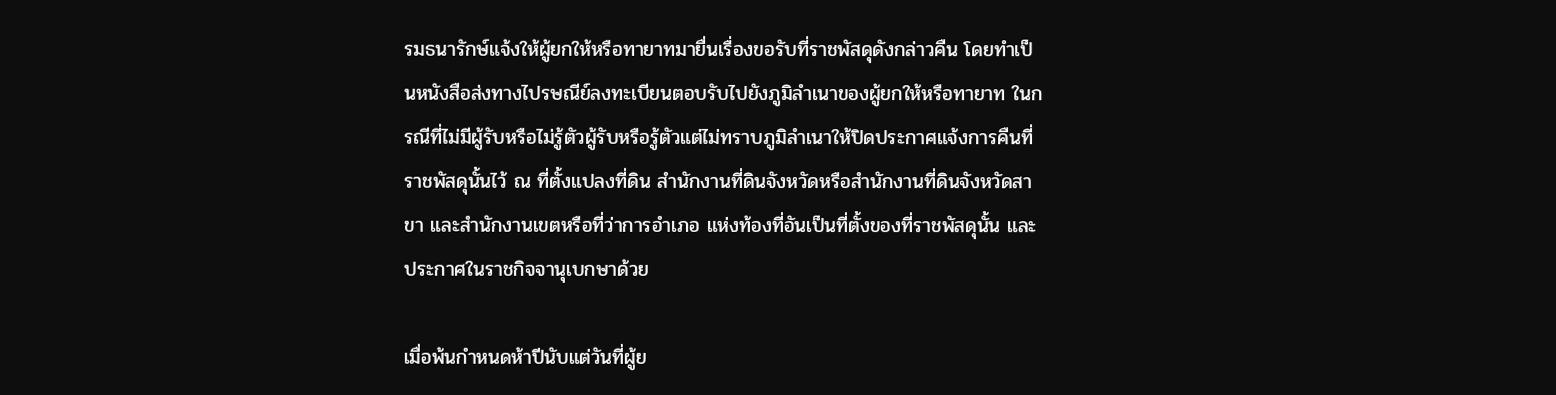รมธนารักษ์แจ้งให้ผู้ยกให้หรือทายาทมายื่นเรื่องขอรับที่ราชพัสดุดังกล่าวคืน โดยทำเป็นหนังสือส่งทางไปรษณีย์ลงทะเบียนตอบรับไปยังภูมิลำเนาของผู้ยกให้หรือทายาท ในกรณีที่ไม่มีผู้รับหรือไม่รู้ตัวผู้รับหรือรู้ตัวแต่ไม่ทราบภูมิลำเนาให้ปิดประกาศแจ้งการคืนที่ราชพัสดุนั้นไว้ ณ ที่ตั้งแปลงที่ดิน สำนักงานที่ดินจังหวัดหรือสำนักงานที่ดินจังหวัดสาขา และสำนักงานเขตหรือที่ว่าการอำเภอ แห่งท้องที่อันเป็นที่ตั้งของที่ราชพัสดุนั้น และประกาศในราชกิจจานุเบกษาด้วย

เมื่อพ้นกำหนดห้าปีนับแต่วันที่ผู้ย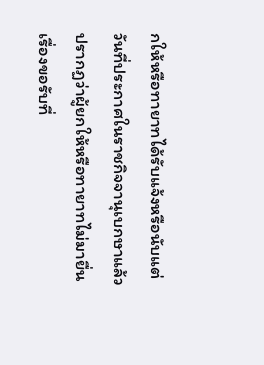กให้หรือทายาทได้รับแจ้งหรือนับแต่วันที่ประกาศในราชกิจจานุเบกษาแล้ว ปรากฏว่าผู้ยกให้หรือทายาทไม่มายื่นเรื่องขอรับที่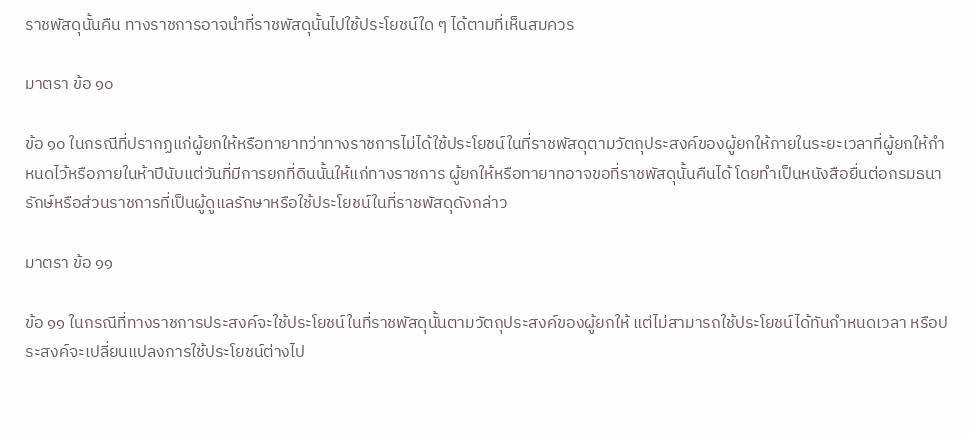ราชพัสดุนั้นคืน ทางราชการอาจนำที่ราชพัสดุนั้นไปใช้ประโยชน์ใด ๆ ได้ตามที่เห็นสมควร

มาตรา ข้อ ๑๐

ข้อ ๑๐ ในกรณีที่ปรากฏแก่ผู้ยกให้หรือทายาทว่าทางราชการไม่ได้ใช้ประโยชน์ในที่ราชพัสดุตามวัตถุประสงค์ของผู้ยกให้ภายในระยะเวลาที่ผู้ยกให้กำหนดไว้หรือภายในห้าปีนับแต่วันที่มีการยกที่ดินนั้นให้แก่ทางราชการ ผู้ยกให้หรือทายาทอาจขอที่ราชพัสดุนั้นคืนได้ โดยทำเป็นหนังสือยื่นต่อกรมธนารักษ์หรือส่วนราชการที่เป็นผู้ดูแลรักษาหรือใช้ประโยชน์ในที่ราชพัสดุดังกล่าว

มาตรา ข้อ ๑๑

ข้อ ๑๑ ในกรณีที่ทางราชการประสงค์จะใช้ประโยชน์ในที่ราชพัสดุนั้นตามวัตถุประสงค์ของผู้ยกให้ แต่ไม่สามารถใช้ประโยชน์ได้ทันกำหนดเวลา หรือประสงค์จะเปลี่ยนแปลงการใช้ประโยชน์ต่างไป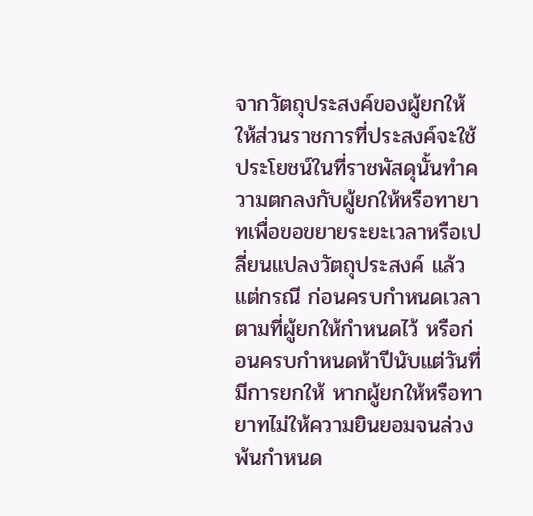จากวัตถุประสงค์ของผู้ยกให้ ให้ส่วนราชการที่ประสงค์จะใช้ประโยชน์ในที่ราชพัสดุนั้นทำความตกลงกับผู้ยกให้หรือทายาทเพื่อขอขยายระยะเวลาหรือเปลี่ยนแปลงวัตถุประสงค์ แล้วแต่กรณี ก่อนครบกำหนดเวลาตามที่ผู้ยกให้กำหนดไว้ หรือก่อนครบกำหนดห้าปีนับแต่วันที่มีการยกให้ หากผู้ยกให้หรือทายาทไม่ให้ความยินยอมจนล่วงพ้นกำหนด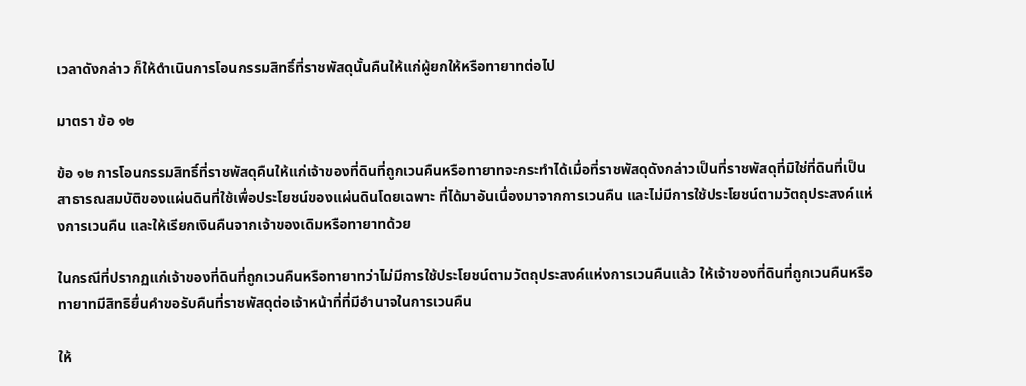เวลาดังกล่าว ก็ให้ดำเนินการโอนกรรมสิทธิ์ที่ราชพัสดุนั้นคืนให้แก่ผู้ยกให้หรือทายาทต่อไป

มาตรา ข้อ ๑๒

ข้อ ๑๒ การโอนกรรมสิทธิ์ที่ราชพัสดุคืนให้แก่เจ้าของที่ดินที่ถูกเวนคืนหรือทายาทจะกระทำได้เมื่อที่ราชพัสดุดังกล่าวเป็นที่ราชพัสดุที่มิใช่ที่ดินที่เป็นสาธารณสมบัติของแผ่นดินที่ใช้เพื่อประโยชน์ของแผ่นดินโดยเฉพาะ ที่ได้มาอันเนื่องมาจากการเวนคืน และไม่มีการใช้ประโยชน์ตามวัตถุประสงค์แห่งการเวนคืน และให้เรียกเงินคืนจากเจ้าของเดิมหรือทายาทด้วย

ในกรณีที่ปรากฏแก่เจ้าของที่ดินที่ถูกเวนคืนหรือทายาทว่าไม่มีการใช้ประโยชน์ตามวัตถุประสงค์แห่งการเวนคืนแล้ว ให้เจ้าของที่ดินที่ถูกเวนคืนหรือทายาทมีสิทธิยื่นคำขอรับคืนที่ราชพัสดุต่อเจ้าหน้าที่ที่มีอำนาจในการเวนคืน

ให้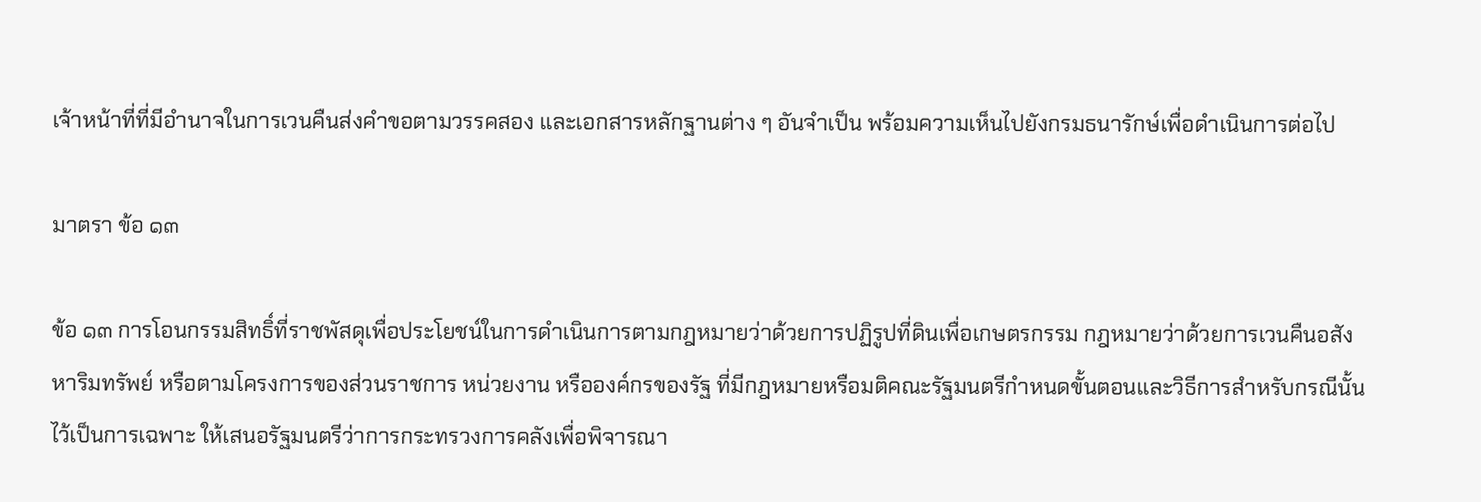เจ้าหน้าที่ที่มีอำนาจในการเวนคืนส่งคำขอตามวรรคสอง และเอกสารหลักฐานต่าง ๆ อันจำเป็น พร้อมความเห็นไปยังกรมธนารักษ์เพื่อดำเนินการต่อไป

มาตรา ข้อ ๑๓

ข้อ ๑๓ การโอนกรรมสิทธิ์ที่ราชพัสดุเพื่อประโยชน์ในการดำเนินการตามกฎหมายว่าด้วยการปฏิรูปที่ดินเพื่อเกษตรกรรม กฎหมายว่าด้วยการเวนคืนอสังหาริมทรัพย์ หรือตามโครงการของส่วนราชการ หน่วยงาน หรือองค์กรของรัฐ ที่มีกฎหมายหรือมติคณะรัฐมนตรีกำหนดขั้นตอนและวิธีการสำหรับกรณีนั้นไว้เป็นการเฉพาะ ให้เสนอรัฐมนตรีว่าการกระทรวงการคลังเพื่อพิจารณา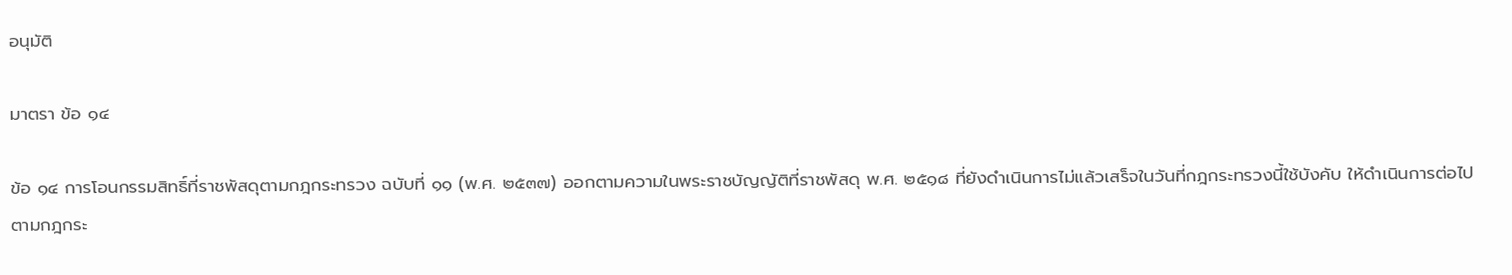อนุมัติ

มาตรา ข้อ ๑๔

ข้อ ๑๔ การโอนกรรมสิทธิ์ที่ราชพัสดุตามกฎกระทรวง ฉบับที่ ๑๑ (พ.ศ. ๒๕๓๗) ออกตามความในพระราชบัญญัติที่ราชพัสดุ พ.ศ. ๒๕๑๘ ที่ยังดำเนินการไม่แล้วเสร็จในวันที่กฎกระทรวงนี้ใช้บังคับ ให้ดำเนินการต่อไปตามกฎกระ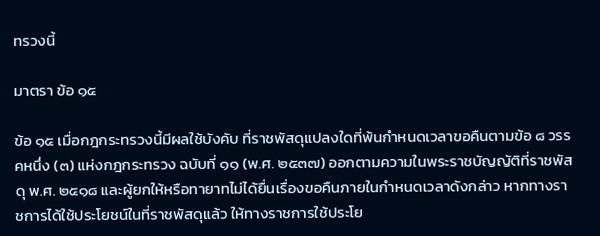ทรวงนี้

มาตรา ข้อ ๑๕

ข้อ ๑๕ เมื่อกฎกระทรวงนี้มีผลใช้บังคับ ที่ราชพัสดุแปลงใดที่พ้นกำหนดเวลาขอคืนตามข้อ ๘ วรรคหนึ่ง (๓) แห่งกฎกระทรวง ฉบับที่ ๑๑ (พ.ศ. ๒๕๓๗) ออกตามความในพระราชบัญญัติที่ราชพัสดุ พ.ศ. ๒๕๑๘ และผู้ยกให้หรือทายาทไม่ได้ยื่นเรื่องขอคืนภายในกำหนดเวลาดังกล่าว หากทางราชการได้ใช้ประโยชน์ในที่ราชพัสดุแล้ว ให้ทางราชการใช้ประโย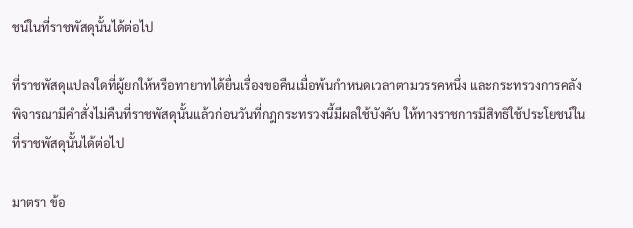ชน์ในที่ราชพัสดุนั้นได้ต่อไป

ที่ราชพัสดุแปลงใดที่ผู้ยกให้หรือทายาทได้ยื่นเรื่องขอคืนเมื่อพ้นกำหนดเวลาตามวรรคหนึ่ง และกระทรวงการคลังพิจารณามีคำสั่งไม่คืนที่ราชพัสดุนั้นแล้วก่อนวันที่กฎกระทรวงนี้มีผลใช้บังคับ ให้ทางราชการมีสิทธิใช้ประโยชน์ในที่ราชพัสดุนั้นได้ต่อไป

มาตรา ข้อ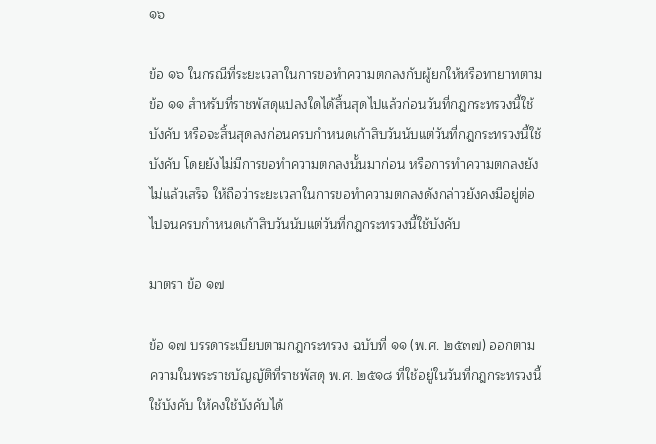๑๖

ข้อ ๑๖ ในกรณีที่ระยะเวลาในการขอทำความตกลงกับผู้ยกให้หรือทายาทตามข้อ ๑๑ สำหรับที่ราชพัสดุแปลงใดได้สิ้นสุดไปแล้วก่อนวันที่กฎกระทรวงนี้ใช้บังคับ หรือจะสิ้นสุดลงก่อนครบกำหนดเก้าสิบวันนับแต่วันที่กฎกระทรวงนี้ใช้บังคับ โดยยังไม่มีการขอทำความตกลงนั้นมาก่อน หรือการทำความตกลงยังไม่แล้วเสร็จ ให้ถือว่าระยะเวลาในการขอทำความตกลงดังกล่าวยังคงมีอยู่ต่อไปจนครบกำหนดเก้าสิบวันนับแต่วันที่กฎกระทรวงนี้ใช้บังคับ

มาตรา ข้อ ๑๗

ข้อ ๑๗ บรรดาระเบียบตามกฎกระทรวง ฉบับที่ ๑๑ (พ.ศ. ๒๕๓๗) ออกตามความในพระราชบัญญัติที่ราชพัสดุ พ.ศ. ๒๕๑๘ ที่ใช้อยู่ในวันที่กฎกระทรวงนี้ใช้บังคับ ให้คงใช้บังคับได้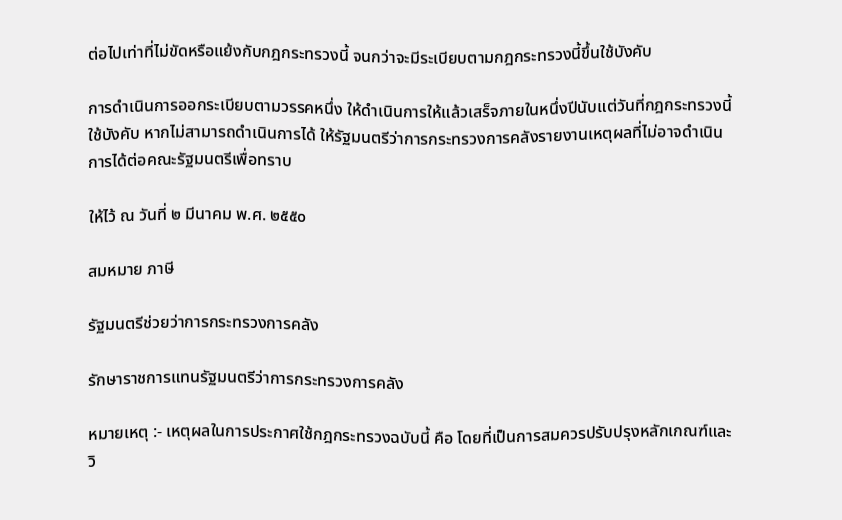ต่อไปเท่าที่ไม่ขัดหรือแย้งกับกฎกระทรวงนี้ จนกว่าจะมีระเบียบตามกฎกระทรวงนี้ขึ้นใช้บังคับ

การดำเนินการออกระเบียบตามวรรคหนึ่ง ให้ดำเนินการให้แล้วเสร็จภายในหนึ่งปีนับแต่วันที่กฎกระทรวงนี้ใช้บังคับ หากไม่สามารถดำเนินการได้ ให้รัฐมนตรีว่าการกระทรวงการคลังรายงานเหตุผลที่ไม่อาจดำเนินการได้ต่อคณะรัฐมนตรีเพื่อทราบ

ให้ไว้ ณ วันที่ ๒ มีนาคม พ.ศ. ๒๕๕๐

สมหมาย ภาษี

รัฐมนตรีช่วยว่าการกระทรวงการคลัง

รักษาราชการแทนรัฐมนตรีว่าการกระทรวงการคลัง

หมายเหตุ :- เหตุผลในการประกาศใช้กฎกระทรวงฉบับนี้ คือ โดยที่เป็นการสมควรปรับปรุงหลักเกณฑ์และวิ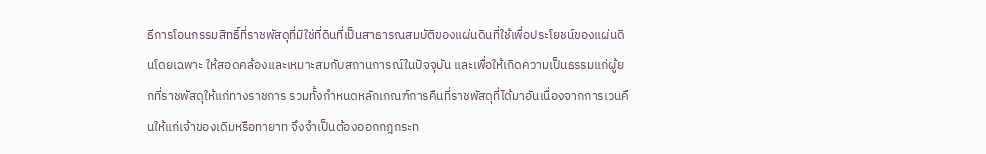ธีการโอนกรรมสิทธิ์ที่ราชพัสดุที่มิใช่ที่ดินที่เป็นสาธารณสมบัติของแผ่นดินที่ใช้เพื่อประโยชน์ของแผ่นดินโดยเฉพาะ ให้สอดคล้องและเหมาะสมกับสถานการณ์ในปัจจุบัน และเพื่อให้เกิดความเป็นธรรมแก่ผู้ยกที่ราชพัสดุให้แก่ทางราชการ รวมทั้งกำหนดหลักเกณฑ์การคืนที่ราชพัสดุที่ได้มาอันเนื่องจากการเวนคืนให้แก่เจ้าของเดิมหรือทายาท จึงจำเป็นต้องออกกฎกระท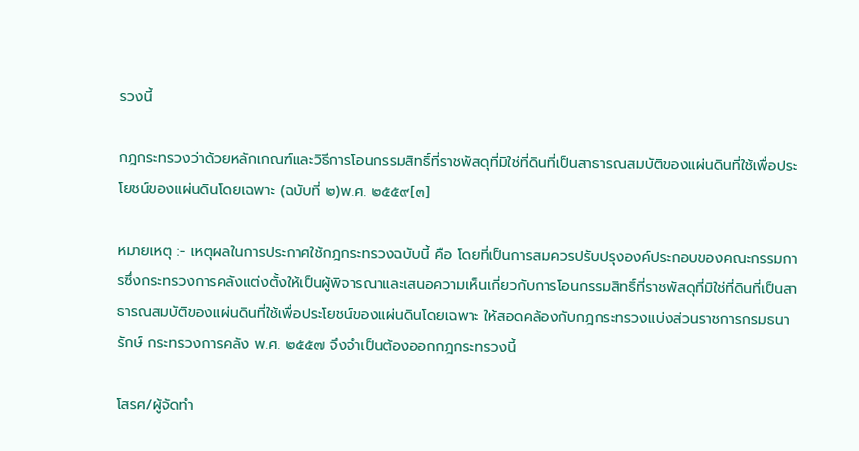รวงนี้

กฎกระทรวงว่าด้วยหลักเกณฑ์และวิธีการโอนกรรมสิทธิ์ที่ราชพัสดุที่มิใช่ที่ดินที่เป็นสาธารณสมบัติของแผ่นดินที่ใช้เพื่อประโยชน์ของแผ่นดินโดยเฉพาะ (ฉบับที่ ๒)พ.ศ. ๒๕๕๙[๓]

หมายเหตุ :- เหตุผลในการประกาศใช้กฎกระทรวงฉบับนี้ คือ โดยที่เป็นการสมควรปรับปรุงองค์ประกอบของคณะกรรมการซึ่งกระทรวงการคลังแต่งตั้งให้เป็นผู้พิจารณาและเสนอความเห็นเกี่ยวกับการโอนกรรมสิทธิ์ที่ราชพัสดุที่มิใช่ที่ดินที่เป็นสาธารณสมบัติของแผ่นดินที่ใช้เพื่อประโยชน์ของแผ่นดินโดยเฉพาะ ให้สอดคล้องกับกฎกระทรวงแบ่งส่วนราชการกรมธนารักษ์ กระทรวงการคลัง พ.ศ. ๒๕๕๗ จึงจำเป็นต้องออกกฎกระทรวงนี้

โสรศ/ผู้จัดทำ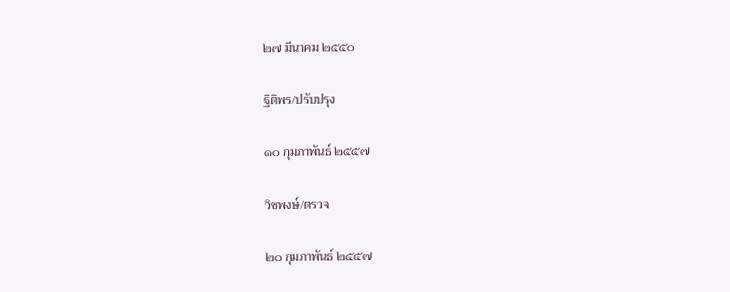๒๗ มีนาคม ๒๕๕๐

ฐิติพร/ปรับปรุง

๑๐ กุมภาพันธ์ ๒๕๕๗

วิชพงษ์/ตรวจ

๒๐ กุมภาพันธ์ ๒๕๕๗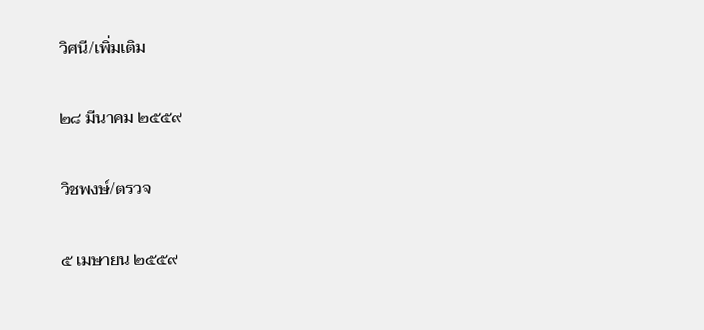วิศนี/เพิ่มเติม

๒๘ มีนาคม ๒๕๕๙

วิชพงษ์/ตรวจ

๕ เมษายน ๒๕๕๙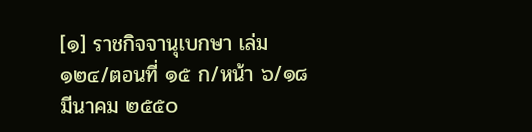[๑] ราชกิจจานุเบกษา เล่ม ๑๒๔/ตอนที่ ๑๕ ก/หน้า ๖/๑๘ มีนาคม ๒๕๕๐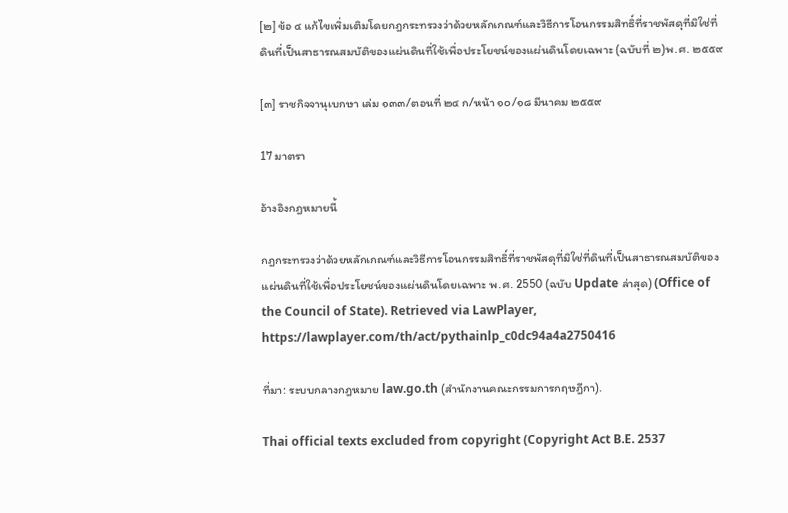[๒] ข้อ ๔ แก้ไขเพิ่มเติมโดยกฎกระทรวงว่าด้วยหลักเกณฑ์และวิธีการโอนกรรมสิทธิ์ที่ราชพัสดุที่มิใช่ที่ดินที่เป็นสาธารณสมบัติของแผ่นดินที่ใช้เพื่อประโยชน์ของแผ่นดินโดยเฉพาะ (ฉบับที่ ๒)พ.ศ. ๒๕๕๙

[๓] ราชกิจจานุเบกษา เล่ม ๑๓๓/ตอนที่ ๒๔ ก/หน้า ๑๐/๑๘ มีนาคม ๒๕๕๙

17 มาตรา

อ้างอิงกฎหมายนี้

กฎกระทรวงว่าด้วยหลักเกณฑ์และวิธีการโอนกรรมสิทธิ์ที่ราชพัสดุที่มิใช่ที่ดินที่เป็นสาธารณสมบัติของแผ่นดินที่ใช้เพื่อประโยชน์ของแผ่นดินโดยเฉพาะ พ.ศ. 2550 (ฉบับ Update ล่าสุด) (Office of the Council of State). Retrieved via LawPlayer, https://lawplayer.com/th/act/pythainlp_c0dc94a4a2750416

ที่มา: ระบบกลางกฎหมาย law.go.th (สำนักงานคณะกรรมการกฤษฎีกา).

Thai official texts excluded from copyright (Copyright Act B.E. 2537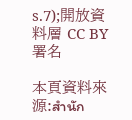s.7);開放資料層 CC BY 署名

本頁資料來源:สำนัก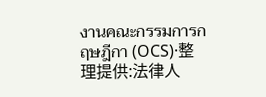งานคณะกรรมการกฤษฎีกา (OCS)·整理提供:法律人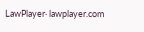LawPlayer· lawplayer.com